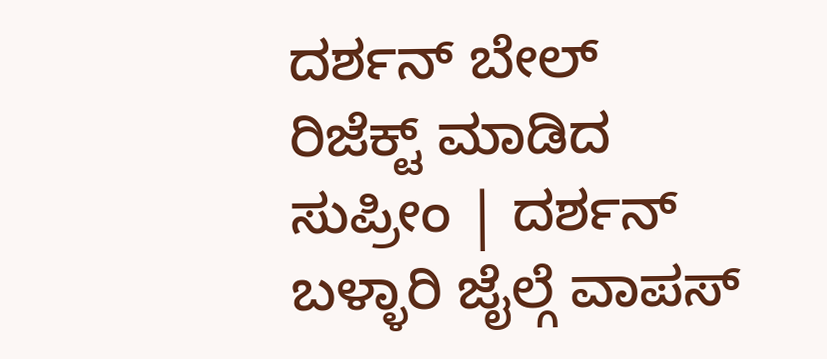ದರ್ಶನ್ ಬೇಲ್ ರಿಜೆಕ್ಟ್ ಮಾಡಿದ ಸುಪ್ರೀಂ | ದರ್ಶನ್ ಬಳ್ಳಾರಿ ಜೈಲ್ಗೆ ವಾಪಸ್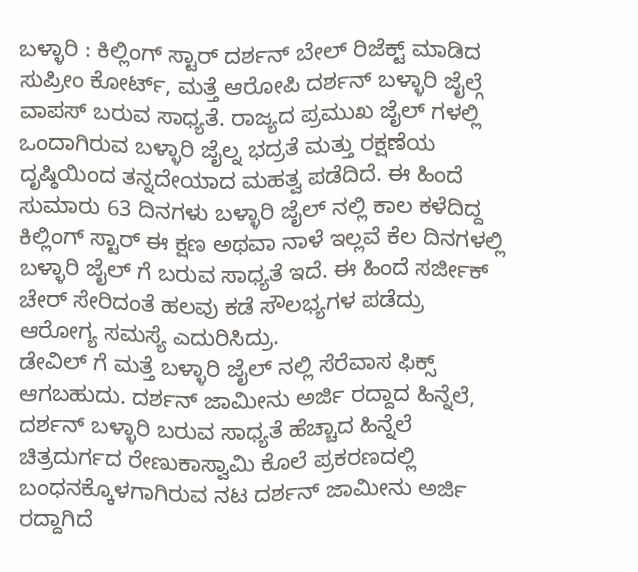ಬಳ್ಳಾರಿ : ಕಿಲ್ಲಿಂಗ್ ಸ್ಟಾರ್ ದರ್ಶನ್ ಬೇಲ್ ರಿಜೆಕ್ಟ್ ಮಾಡಿದ ಸುಪ್ರೀಂ ಕೋರ್ಟ್, ಮತ್ತೆ ಆರೋಪಿ ದರ್ಶನ್ ಬಳ್ಳಾರಿ ಜೈಲ್ಗೆ ವಾಪಸ್ ಬರುವ ಸಾಧ್ಯತೆ. ರಾಜ್ಯದ ಪ್ರಮುಖ ಜೈಲ್ ಗಳಲ್ಲಿ ಒಂದಾಗಿರುವ ಬಳ್ಳಾರಿ ಜೈಲ್ನ ಭದ್ರತೆ ಮತ್ತು ರಕ್ಷಣೆಯ ದೃಷ್ಠಿಯಿಂದ ತನ್ನದೇಯಾದ ಮಹತ್ವ ಪಡೆದಿದೆ. ಈ ಹಿಂದೆ ಸುಮಾರು 63 ದಿನಗಳು ಬಳ್ಳಾರಿ ಜೈಲ್ ನಲ್ಲಿ ಕಾಲ ಕಳೆದಿದ್ದ ಕಿಲ್ಲಿಂಗ್ ಸ್ಟಾರ್ ಈ ಕ್ಷಣ ಅಥವಾ ನಾಳೆ ಇಲ್ಲವೆ ಕೆಲ ದಿನಗಳಲ್ಲಿ ಬಳ್ಳಾರಿ ಜೈಲ್ ಗೆ ಬರುವ ಸಾಧ್ಯತೆ ಇದೆ. ಈ ಹಿಂದೆ ಸರ್ಜೀಕ್ ಚೇರ್ ಸೇರಿದಂತೆ ಹಲವು ಕಡೆ ಸೌಲಭ್ಯಗಳ ಪಡೆದ್ರು ಆರೋಗ್ಯ ಸಮಸ್ಯೆ ಎದುರಿಸಿದ್ರು.
ಡೇವಿಲ್ ಗೆ ಮತ್ತೆ ಬಳ್ಳಾರಿ ಜೈಲ್ ನಲ್ಲಿ ಸೆರೆವಾಸ ಫಿಕ್ಸ್ ಆಗಬಹುದು. ದರ್ಶನ್ ಜಾಮೀನು ಅರ್ಜಿ ರದ್ದಾದ ಹಿನ್ನೆಲೆ, ದರ್ಶನ್ ಬಳ್ಳಾರಿ ಬರುವ ಸಾಧ್ಯತೆ ಹೆಚ್ಚಾದ ಹಿನ್ನೆಲೆ ಚಿತ್ರದುರ್ಗದ ರೇಣುಕಾಸ್ವಾಮಿ ಕೊಲೆ ಪ್ರಕರಣದಲ್ಲಿ ಬಂಧನಕ್ಕೊಳಗಾಗಿರುವ ನಟ ದರ್ಶನ್ ಜಾಮೀನು ಅರ್ಜಿ ರದ್ದಾಗಿದೆ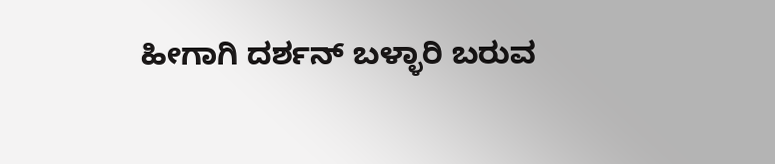ಹೀಗಾಗಿ ದರ್ಶನ್ ಬಳ್ಳಾರಿ ಬರುವ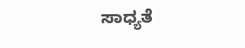ಸಾಧ್ಯತೆ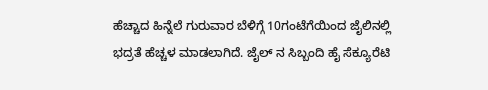ಹೆಚ್ಚಾದ ಹಿನ್ನೆಲೆ ಗುರುವಾರ ಬೆಳಿಗ್ಗೆ 10ಗಂಟೆಗೆಯಿಂದ ಜೈಲಿನಲ್ಲಿ ಭದ್ರತೆ ಹೆಚ್ಚಳ ಮಾಡಲಾಗಿದೆ. ಜೈಲ್ ನ ಸಿಬ್ಬಂದಿ ಹೈ ಸೆಕ್ಯೂರೆಟಿ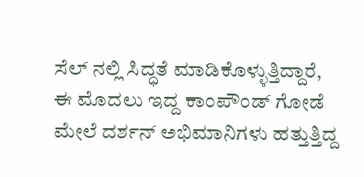ಸೆಲ್ ನಲ್ಲಿ ಸಿದ್ಧತೆ ಮಾಡಿಕೊಳ್ಳುತ್ತಿದ್ದಾರೆ, ಈ ಮೊದಲು ಇದ್ದ ಕಾಂಪೌಂಡ್ ಗೋಡೆ ಮೇಲೆ ದರ್ಶನ್ ಅಭಿಮಾನಿಗಳು ಹತ್ತುತ್ತಿದ್ದ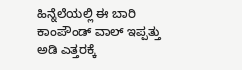ಹಿನ್ನೆಲೆಯಲ್ಲಿ ಈ ಬಾರಿ ಕಾಂಪೌಂಡ್ ವಾಲ್ ಇಪ್ಪತ್ತು ಅಡಿ ಎತ್ತರಕ್ಕೆ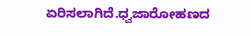ಏರಿಸಲಾಗಿದೆ.ಧ್ವಜಾರೋಹಣದ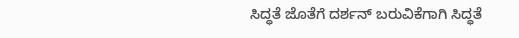ಸಿದ್ಧತೆ ಜೊತೆಗೆ ದರ್ಶನ್ ಬರುವಿಕೆಗಾಗಿ ಸಿದ್ಧತೆ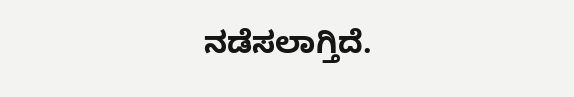ನಡೆಸಲಾಗ್ತಿದೆ.